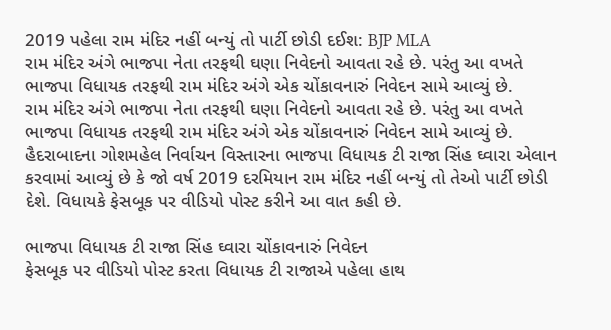2019 પહેલા રામ મંદિર નહીં બન્યું તો પાર્ટી છોડી દઈશ: BJP MLA
રામ મંદિર અંગે ભાજપા નેતા તરફથી ઘણા નિવેદનો આવતા રહે છે. પરંતુ આ વખતે ભાજપા વિધાયક તરફથી રામ મંદિર અંગે એક ચોંકાવનારું નિવેદન સામે આવ્યું છે.
રામ મંદિર અંગે ભાજપા નેતા તરફથી ઘણા નિવેદનો આવતા રહે છે. પરંતુ આ વખતે ભાજપા વિધાયક તરફથી રામ મંદિર અંગે એક ચોંકાવનારું નિવેદન સામે આવ્યું છે. હૈદરાબાદના ગોશમહેલ નિર્વાચન વિસ્તારના ભાજપા વિધાયક ટી રાજા સિંહ ઘ્વારા એલાન કરવામાં આવ્યું છે કે જો વર્ષ 2019 દરમિયાન રામ મંદિર નહીં બન્યું તો તેઓ પાર્ટી છોડી દેશે. વિધાયકે ફેસબૂક પર વીડિયો પોસ્ટ કરીને આ વાત કહી છે.

ભાજપા વિધાયક ટી રાજા સિંહ ઘ્વારા ચોંકાવનારું નિવેદન
ફેસબૂક પર વીડિયો પોસ્ટ કરતા વિધાયક ટી રાજાએ પહેલા હાથ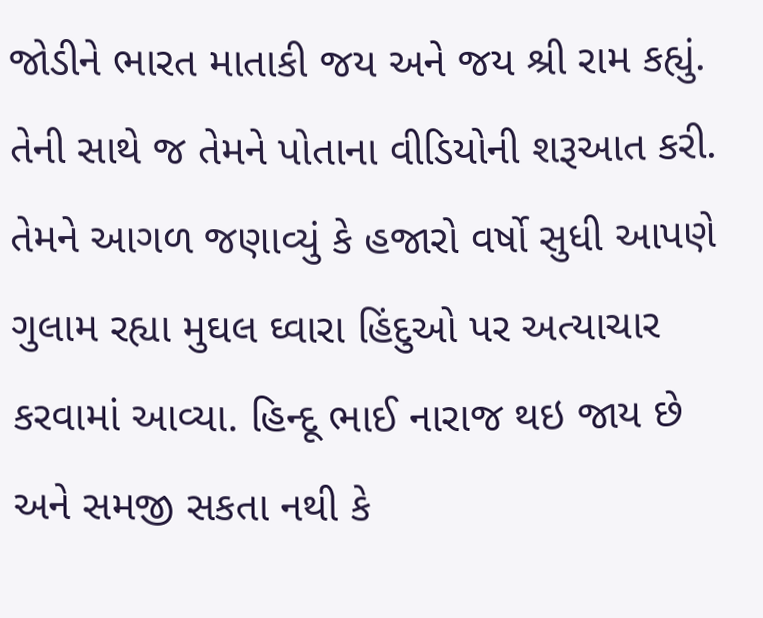જોડીને ભારત માતાકી જય અને જય શ્રી રામ કહ્યું. તેની સાથે જ તેમને પોતાના વીડિયોની શરૂઆત કરી. તેમને આગળ જણાવ્યું કે હજારો વર્ષો સુધી આપણે ગુલામ રહ્યા મુઘલ ઘ્વારા હિંદુઓ પર અત્યાચાર કરવામાં આવ્યા. હિન્દૂ ભાઈ નારાજ થઇ જાય છે અને સમજી સકતા નથી કે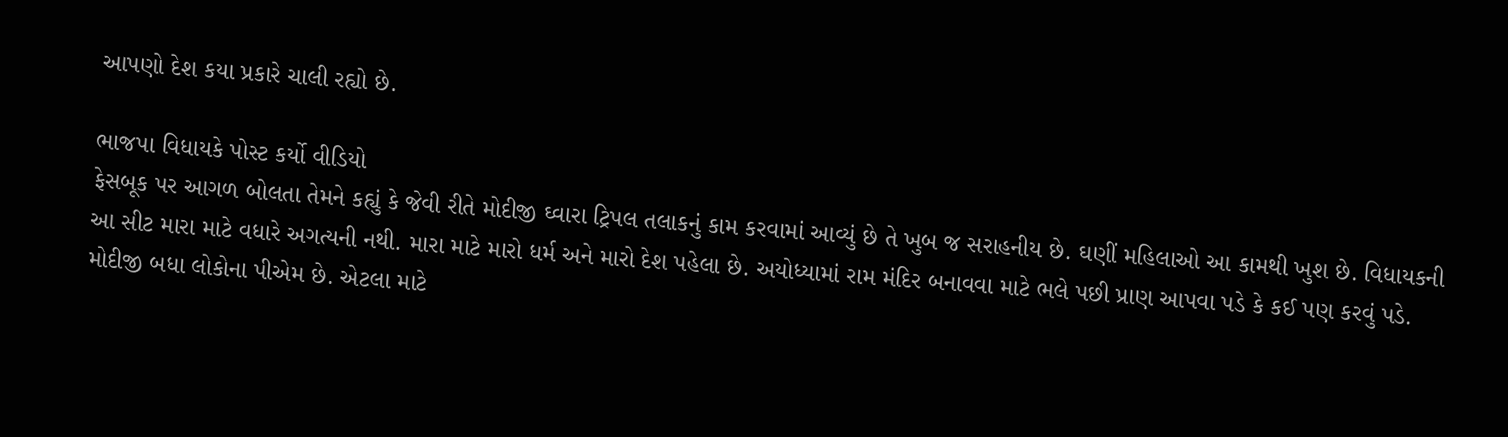આપણો દેશ કયા પ્રકારે ચાલી રહ્યો છે.

ભાજપા વિધાયકે પોસ્ટ કર્યો વીડિયો
ફેસબૂક પર આગળ બોલતા તેમને કહ્યું કે જેવી રીતે મોદીજી ઘ્વારા ટ્રિપલ તલાકનું કામ કરવામાં આવ્યું છે તે ખુબ જ સરાહનીય છે. ઘણીં મહિલાઓ આ કામથી ખુશ છે. વિધાયકની આ સીટ મારા માટે વધારે અગત્યની નથી. મારા માટે મારો ધર્મ અને મારો દેશ પહેલા છે. અયોધ્યામાં રામ મંદિર બનાવવા માટે ભલે પછી પ્રાણ આપવા પડે કે કઈ પણ કરવું પડે. મોદીજી બધા લોકોના પીએમ છે. એટલા માટે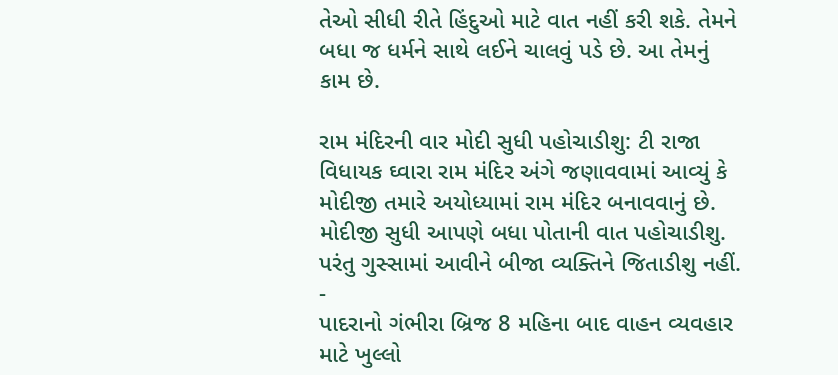તેઓ સીધી રીતે હિંદુઓ માટે વાત નહીં કરી શકે. તેમને બધા જ ધર્મને સાથે લઈને ચાલવું પડે છે. આ તેમનું કામ છે.

રામ મંદિરની વાર મોદી સુધી પહોચાડીશુ: ટી રાજા
વિધાયક ઘ્વારા રામ મંદિર અંગે જણાવવામાં આવ્યું કે મોદીજી તમારે અયોધ્યામાં રામ મંદિર બનાવવાનું છે. મોદીજી સુધી આપણે બધા પોતાની વાત પહોચાડીશુ. પરંતુ ગુસ્સામાં આવીને બીજા વ્યક્તિને જિતાડીશુ નહીં.
-
પાદરાનો ગંભીરા બ્રિજ 8 મહિના બાદ વાહન વ્યવહાર માટે ખુલ્લો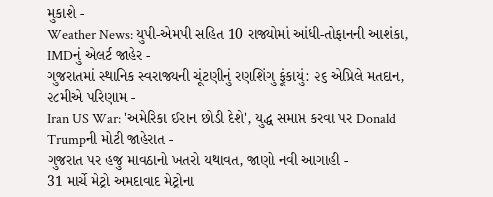મુકાશે -
Weather News: યુપી-એમપી સહિત 10 રાજ્યોમાં આંધી-તોફાનની આશંકા, IMDનું એલર્ટ જાહેર -
ગુજરાતમાં સ્થાનિક સ્વરાજ્યની ચૂંટણીનું રણશિંગુ ફૂંકાયું: ૨૬ એપ્રિલે મતદાન, ૨૮મીએ પરિણામ -
Iran US War: 'અમેરિકા ઈરાન છોડી દેશે', યુદ્ધ સમાપ્ત કરવા પર Donald Trumpની મોટી જાહેરાત -
ગુજરાત પર હજુ માવઠાનો ખતરો યથાવત, જાણો નવી આગાહી -
31 માર્ચે મેટ્રો અમદાવાદ મેટ્રોના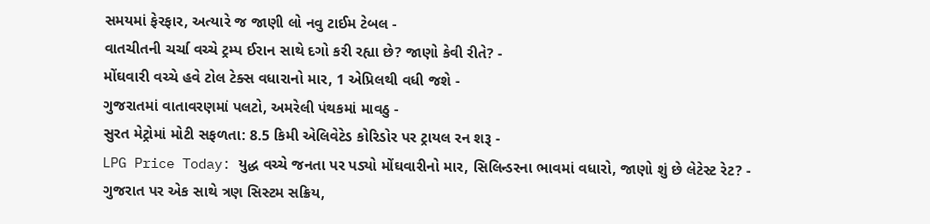સમયમાં ફેરફાર, અત્યારે જ જાણી લો નવુ ટાઈમ ટેબલ -
વાતચીતની ચર્ચા વચ્ચે ટ્રમ્પ ઈરાન સાથે દગો કરી રહ્યા છે? જાણો કેવી રીતે? -
મોંઘવારી વચ્ચે હવે ટોલ ટેક્સ વધારાનો માર, 1 એપ્રિલથી વધી જશે -
ગુજરાતમાં વાતાવરણમાં પલટો, અમરેલી પંથકમાં માવઠુ -
સુરત મેટ્રોમાં મોટી સફળતા: 8.5 કિમી એલિવેટેડ કોરિડોર પર ટ્રાયલ રન શરૂ -
LPG Price Today: યુદ્ધ વચ્ચે જનતા પર પડ્યો મોંઘવારીનો માર, સિલિન્ડરના ભાવમાં વધારો, જાણો શું છે લેટેસ્ટ રેટ? -
ગુજરાત પર એક સાથે ત્રણ સિસ્ટમ સક્રિય,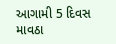આગામી 5 દિવસ માવઠા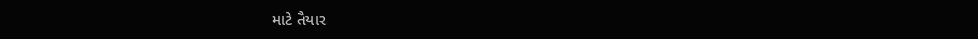માટે તૈયાર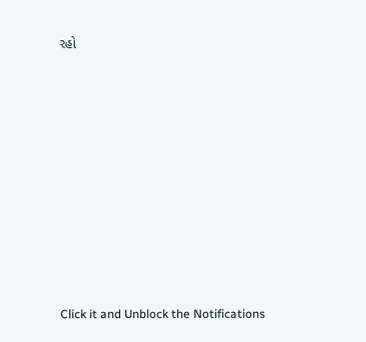રહો










Click it and Unblock the Notifications